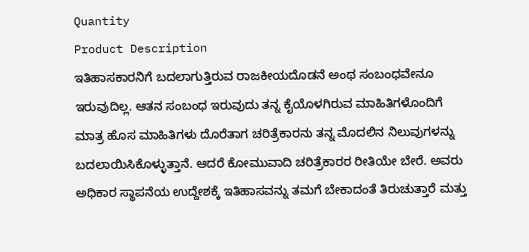Quantity
Product Description
ಇತಿಹಾಸಕಾರನಿಗೆ ಬದಲಾಗುತ್ತಿರುವ ರಾಜಕೀಯದೊಡನೆ ಅಂಥ ಸಂಬಂಧವೇನೂ ಇರುವುದಿಲ್ಲ. ಆತನ ಸಂಬಂಧ ಇರುವುದು ತನ್ನ ಕೈಯೊಳಗಿರುವ ಮಾಹಿತಿಗಳೊಂದಿಗೆ ಮಾತ್ರ ಹೊಸ ಮಾಹಿತಿಗಳು ದೊರೆತಾಗ ಚರಿತ್ರೆಕಾರನು ತನ್ನ ಮೊದಲಿನ ನಿಲುವುಗಳನ್ನು ಬದಲಾಯಿಸಿಕೊಳ್ಳುತ್ತಾನೆ. ಆದರೆ ಕೋಮುವಾದಿ ಚರಿತ್ರೆಕಾರರ ರೀತಿಯೇ ಬೇರೆ. ಅವರು ಅಧಿಕಾರ ಸ್ಥಾಪನೆಯ ಉದ್ದೇಶಕ್ಕೆ ಇತಿಹಾಸವನ್ನು ತಮಗೆ ಬೇಕಾದಂತೆ ತಿರುಚುತ್ತಾರೆ ಮತ್ತು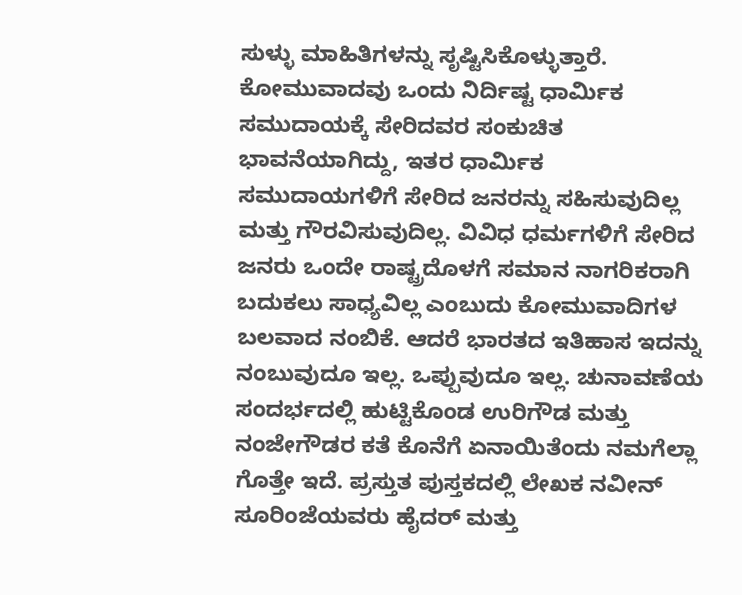ಸುಳ್ಳು ಮಾಹಿತಿಗಳನ್ನು ಸೃಷ್ಟಿಸಿಕೊಳ್ಳುತ್ತಾರೆ. ಕೋಮುವಾದವು ಒಂದು ನಿರ್ದಿಷ್ಟ ಧಾರ್ಮಿಕ ಸಮುದಾಯಕ್ಕೆ ಸೇರಿದವರ ಸಂಕುಚಿತ ಭಾವನೆಯಾಗಿದ್ದು, ಇತರ ಧಾರ್ಮಿಕ ಸಮುದಾಯಗಳಿಗೆ ಸೇರಿದ ಜನರನ್ನು ಸಹಿಸುವುದಿಲ್ಲ ಮತ್ತು ಗೌರವಿಸುವುದಿಲ್ಲ. ವಿವಿಧ ಧರ್ಮಗಳಿಗೆ ಸೇರಿದ ಜನರು ಒಂದೇ ರಾಷ್ಟ್ರದೊಳಗೆ ಸಮಾನ ನಾಗರಿಕರಾಗಿ ಬದುಕಲು ಸಾಧ್ಯವಿಲ್ಲ ಎಂಬುದು ಕೋಮುವಾದಿಗಳ ಬಲವಾದ ನಂಬಿಕೆ. ಆದರೆ ಭಾರತದ ಇತಿಹಾಸ ಇದನ್ನು ನಂಬುವುದೂ ಇಲ್ಲ. ಒಪ್ಪುವುದೂ ಇಲ್ಲ. ಚುನಾವಣೆಯ ಸಂದರ್ಭದಲ್ಲಿ ಹುಟ್ಟಿಕೊಂಡ ಉರಿಗೌಡ ಮತ್ತು ನಂಜೇಗೌಡರ ಕತೆ ಕೊನೆಗೆ ಏನಾಯಿತೆಂದು ನಮಗೆಲ್ಲಾ ಗೊತ್ತೇ ಇದೆ. ಪ್ರಸ್ತುತ ಪುಸ್ತಕದಲ್ಲಿ ಲೇಖಕ ನವೀನ್ ಸೂರಿಂಜೆಯವರು ಹೈದರ್ ಮತ್ತು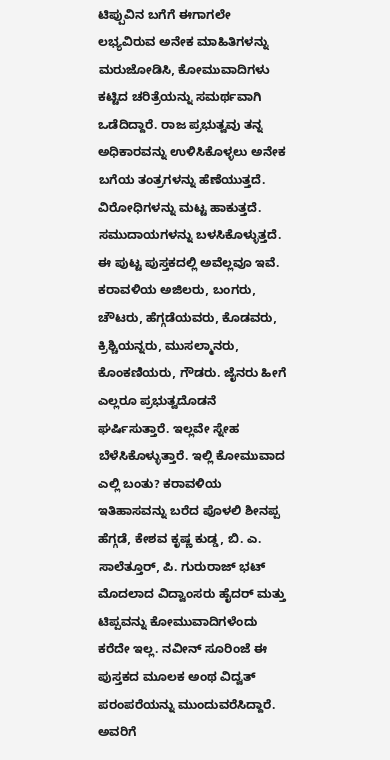ಟಿಪ್ಪುವಿನ ಬಗೆಗೆ ಈಗಾಗಲೇ ಲಭ್ಯವಿರುವ ಅನೇಕ ಮಾಹಿತಿಗಳನ್ನು ಮರುಜೋಡಿಸಿ, ಕೋಮುವಾದಿಗಳು ಕಟ್ಟಿದ ಚರಿತ್ರೆಯನ್ನು ಸಮರ್ಥವಾಗಿ ಒಡೆದಿದ್ದಾರೆ. ರಾಜ ಪ್ರಭುತ್ವವು ತನ್ನ ಅಧಿಕಾರವನ್ನು ಉಳಿಸಿಕೊಳ್ಳಲು ಅನೇಕ ಬಗೆಯ ತಂತ್ರಗಳನ್ನು ಹೆಣೆಯುತ್ತದೆ. ವಿರೋಧಿಗಳನ್ನು ಮಟ್ಟ ಹಾಕುತ್ತದೆ. ಸಮುದಾಯಗಳನ್ನು ಬಳಸಿಕೊಳ್ಳುತ್ತದೆ. ಈ ಪುಟ್ಟ ಪುಸ್ತಕದಲ್ಲಿ ಅವೆಲ್ಲವೂ ಇವೆ. ಕರಾವಳಿಯ ಅಜಿಲರು, ಬಂಗರು, ಚೌಟರು, ಹೆಗ್ಗಡೆಯವರು, ಕೊಡವರು, ಕ್ರಿಶ್ಚಿಯನ್ನರು, ಮುಸಲ್ಮಾನರು, ಕೊಂಕಣಿಯರು, ಗೌಡರು. ಜೈನರು ಹೀಗೆ ಎಲ್ಲರೂ ಪ್ರಭುತ್ವದೊಡನೆ ಘರ್ಷಿಸುತ್ತಾರೆ. ಇಲ್ಲವೇ ಸ್ನೇಹ ಬೆಳೆಸಿಕೊಳ್ಳುತ್ತಾರೆ. ಇಲ್ಲಿ ಕೋಮುವಾದ ಎಲ್ಲಿ ಬಂತು? ಕರಾವಳಿಯ ಇತಿಹಾಸವನ್ನು ಬರೆದ ಪೊಳಲಿ ಶೀನಪ್ಪ ಹೆಗ್ಗಡೆ, ಕೇಶವ ಕೃಷ್ಣ ಕುಡ್ಡ, ಬಿ. ಎ. ಸಾಲೆತ್ತೂರ್, ಪಿ. ಗುರುರಾಜ್ ಭಟ್ ಮೊದಲಾದ ವಿದ್ವಾಂಸರು ಹೈದರ್ ಮತ್ತು ಟಿಪ್ಪವನ್ನು ಕೋಮುವಾದಿಗಳೆಂದು ಕರೆದೇ ಇಲ್ಲ. ನವೀನ್ ಸೂರಿಂಜೆ ಈ ಪುಸ್ತಕದ ಮೂಲಕ ಅಂಥ ವಿದ್ವತ್ ಪರಂಪರೆಯನ್ನು ಮುಂದುವರೆಸಿದ್ದಾರೆ. ಅವರಿಗೆ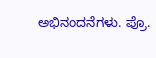ಅಭಿನಂದನೆಗಳು. ಪ್ರೊ.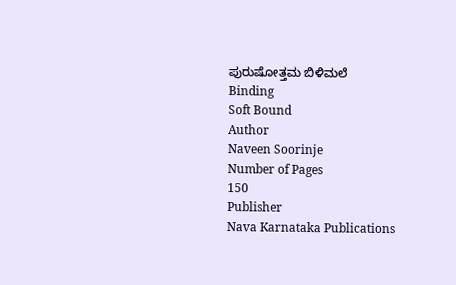ಪುರುಷೋತ್ತಮ ಬಿಳಿಮಲೆ
Binding
Soft Bound
Author
Naveen Soorinje
Number of Pages
150
Publisher
Nava Karnataka Publications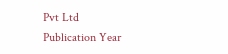Pvt Ltd
Publication Year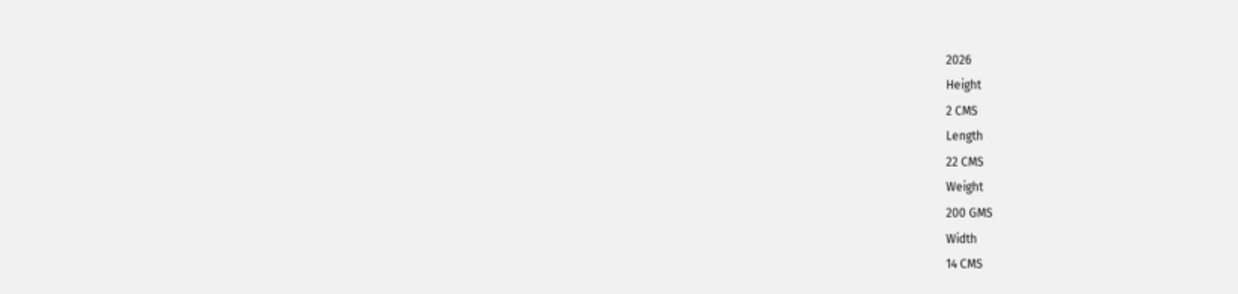2026
Height
2 CMS
Length
22 CMS
Weight
200 GMS
Width
14 CMS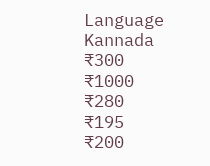Language
Kannada
₹300
₹1000
₹280
₹195
₹200